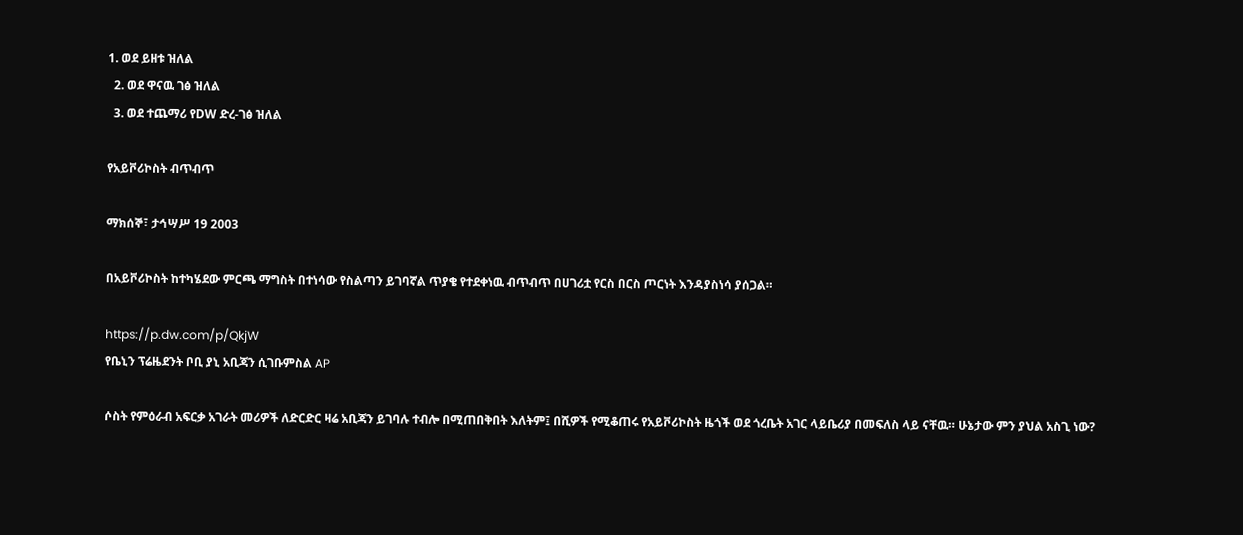1. ወደ ይዘቱ ዝለል
  2. ወደ ዋናዉ ገፅ ዝለል
  3. ወደ ተጨማሪ የDW ድረ-ገፅ ዝለል

የአይቮሪኮስት ብጥብጥ

ማክሰኞ፣ ታኅሣሥ 19 2003

በአይቮሪኮስት ከተካሄደው ምርጫ ማግስት በተነሳው የስልጣን ይገባኛል ጥያቄ የተደቀነዉ ብጥብጥ በሀገሪቷ የርስ በርስ ጦርነት እንዳያስነሳ ያሰጋል።

https://p.dw.com/p/QkjW
የቤኒን ፕሬዜደንት ቦቢ ያኒ አቢጃን ሲገቡምስል AP

ሶስት የምዕራብ አፍርቃ አገራት መሪዎች ለድርድር ዛሬ አቢጃን ይገባሉ ተብሎ በሚጠበቅበት እለትም፤ በሺዎች የሚቆጠሩ የአይቮሪኮስት ዜጎች ወደ ጎረቤት አገር ላይቤሪያ በመፍለስ ላይ ናቸዉ። ሁኔታው ምን ያህል አስጊ ነው?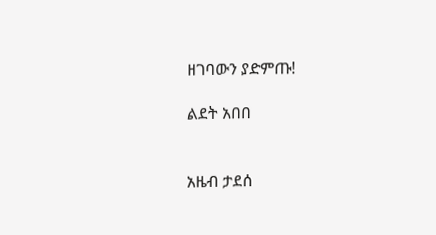ዘገባውን ያድምጡ!

ልደት አበበ


አዜብ ታደሰ